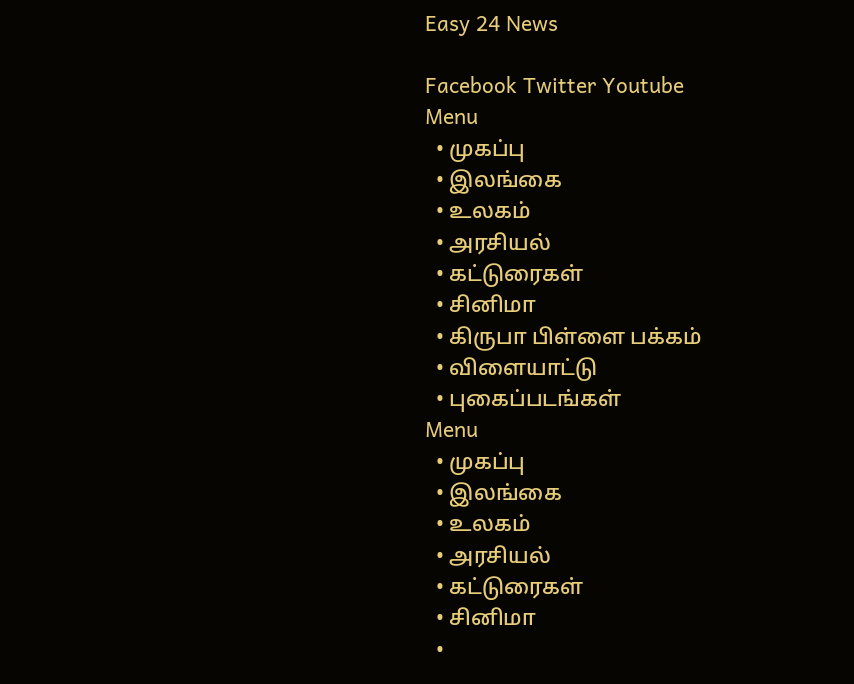Easy 24 News

Facebook Twitter Youtube
Menu
  • முகப்பு
  • இலங்கை
  • உலகம்
  • அரசியல்
  • கட்டுரைகள்
  • சினிமா
  • கிருபா பிள்ளை பக்கம்
  • விளையாட்டு
  • புகைப்படங்கள்
Menu
  • முகப்பு
  • இலங்கை
  • உலகம்
  • அரசியல்
  • கட்டுரைகள்
  • சினிமா
  •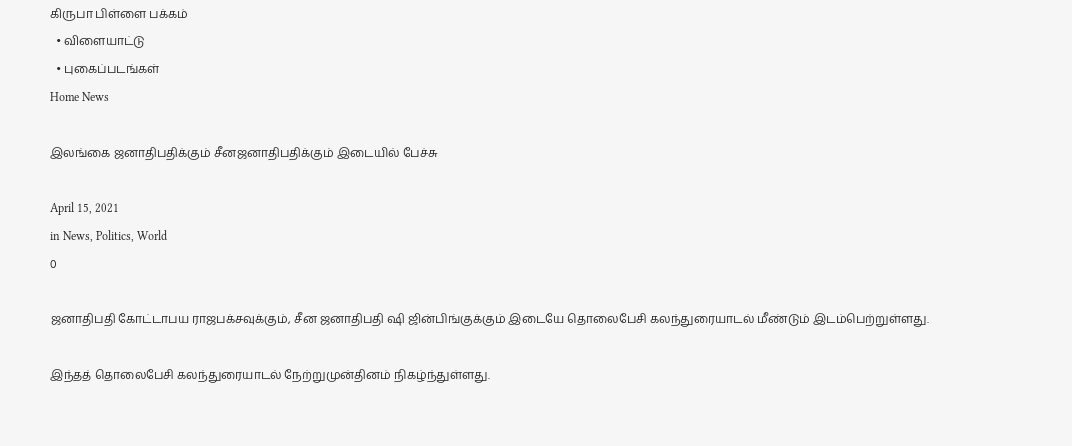கிருபா பிள்ளை பக்கம்
  • விளையாட்டு
  • புகைப்படங்கள்
Home News

இலங்கை ஜனாதிபதிக்கும் சீனஜனாதிபதிக்கும் இடையில் பேச்சு

April 15, 2021
in News, Politics, World
0

ஜனாதிபதி கோட்டாபய ராஜபக்சவுக்கும், சீன ஜனாதிபதி ஷி ஜின்பிங்குக்கும் இடையே தொலைபேசி கலந்துரையாடல் மீண்டும் இடம்பெற்றுள்ளது.

இந்தத் தொலைபேசி கலந்துரையாடல் நேற்றுமுன்தினம் நிகழ்ந்துள்ளது.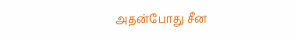அதன்போது சீன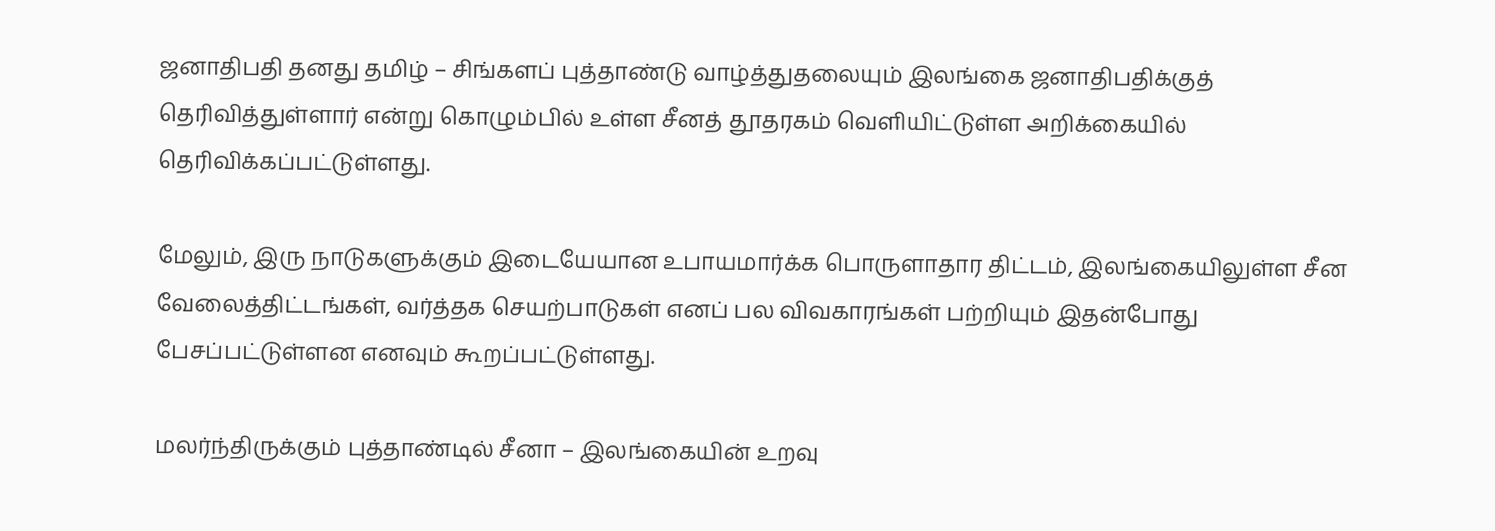ஜனாதிபதி தனது தமிழ் – சிங்களப் புத்தாண்டு வாழ்த்துதலையும் இலங்கை ஜனாதிபதிக்குத் தெரிவித்துள்ளார் என்று கொழும்பில் உள்ள சீனத் தூதரகம் வெளியிட்டுள்ள அறிக்கையில் தெரிவிக்கப்பட்டுள்ளது.

மேலும், இரு நாடுகளுக்கும் இடையேயான உபாயமார்க்க பொருளாதார திட்டம், இலங்கையிலுள்ள சீன வேலைத்திட்டங்கள், வர்த்தக செயற்பாடுகள் எனப் பல விவகாரங்கள் பற்றியும் இதன்போது பேசப்பட்டுள்ளன எனவும் கூறப்பட்டுள்ளது.

மலர்ந்திருக்கும் புத்தாண்டில் சீனா – இலங்கையின் உறவு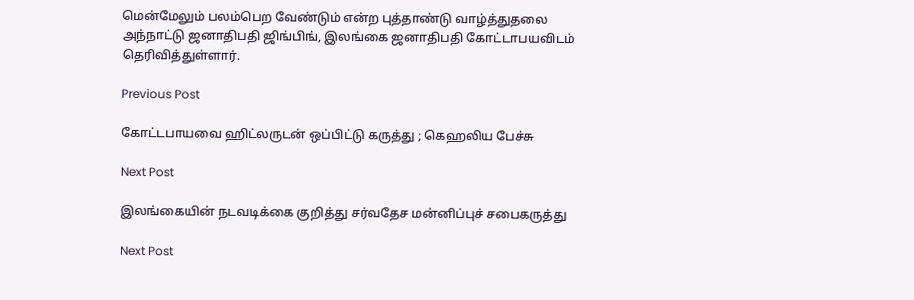மென்மேலும் பலம்பெற வேண்டும் என்ற புத்தாண்டு வாழ்த்துதலை அந்நாட்டு ஜனாதிபதி ஜிங்பிங், இலங்கை ஜனாதிபதி கோட்டாபயவிடம் தெரிவித்துள்ளார்.

Previous Post

கோட்டபாயவை ஹிட்லருடன் ஒப்பிட்டு கருத்து ; கெஹலிய பேச்சு

Next Post

இலங்கையின் நடவடிக்கை குறித்து சர்வதேச மன்னிப்புச் சபைகருத்து

Next Post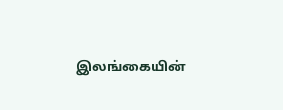இலங்கையின்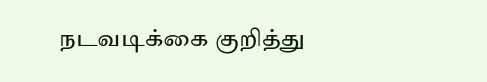நடவடிக்கை குறித்து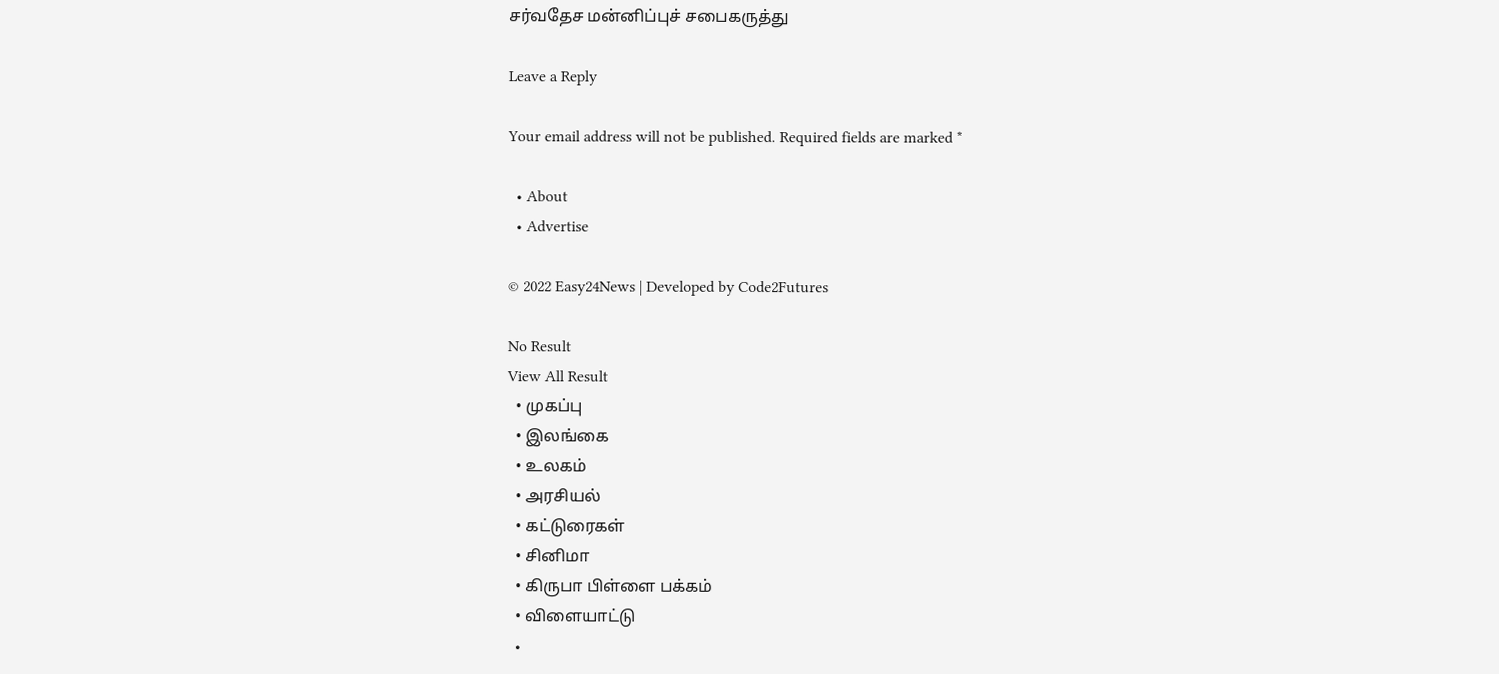சர்வதேச மன்னிப்புச் சபைகருத்து

Leave a Reply

Your email address will not be published. Required fields are marked *

  • About
  • Advertise

© 2022 Easy24News | Developed by Code2Futures

No Result
View All Result
  • முகப்பு
  • இலங்கை
  • உலகம்
  • அரசியல்
  • கட்டுரைகள்
  • சினிமா
  • கிருபா பிள்ளை பக்கம்
  • விளையாட்டு
  •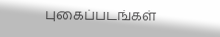புகைப்படங்கள்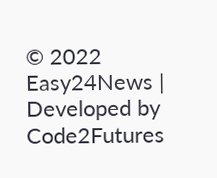© 2022 Easy24News | Developed by Code2Futures